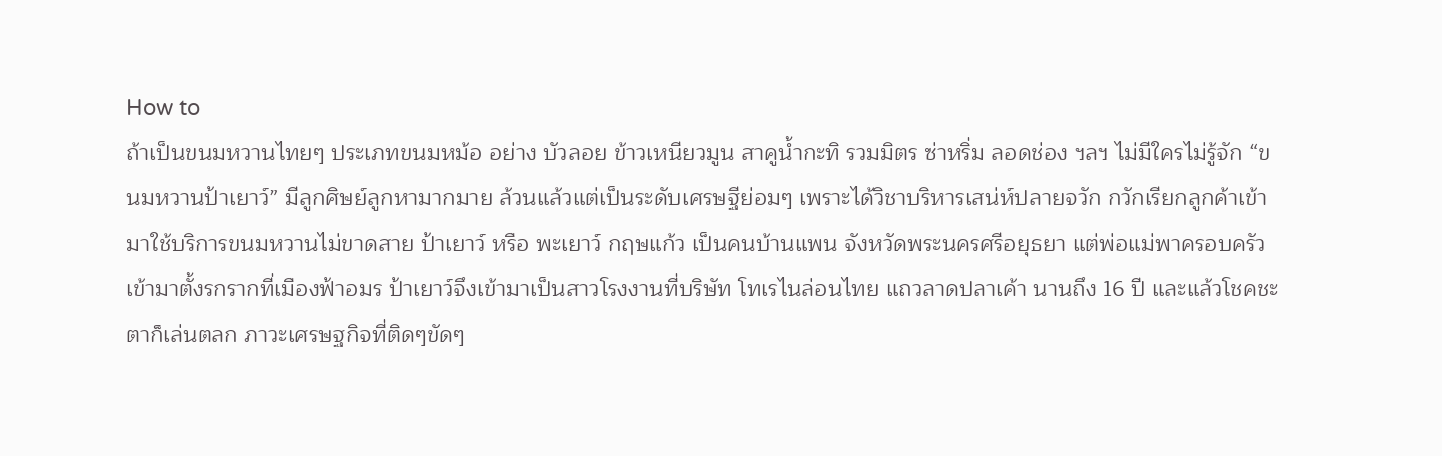How to
ถ้าเป็นขนมหวานไทยๆ ประเภทขนมหม้อ อย่าง บัวลอย ข้าวเหนียวมูน สาคูน้ำกะทิ รวมมิตร ซ่าหริ่ม ลอดช่อง ฯลฯ ไม่มีใครไม่รู้จัก “ขนมหวานป้าเยาว์” มีลูกศิษย์ลูกหามากมาย ล้วนแล้วแต่เป็นระดับเศรษฐีย่อมๆ เพราะได้วิชาบริหารเสน่ห์ปลายจวัก กวักเรียกลูกค้าเข้ามาใช้บริการขนมหวานไม่ขาดสาย ป้าเยาว์ หรือ พะเยาว์ กฤษแก้ว เป็นคนบ้านแพน จังหวัดพระนครศรีอยุธยา แต่พ่อแม่พาครอบครัวเข้ามาตั้งรกรากที่เมืองฟ้าอมร ป้าเยาว์จึงเข้ามาเป็นสาวโรงงานที่บริษัท โทเรไนล่อนไทย แถวลาดปลาเค้า นานถึง 16 ปี และแล้วโชคชะตาก็เล่นตลก ภาวะเศรษฐกิจที่ติดๆขัดๆ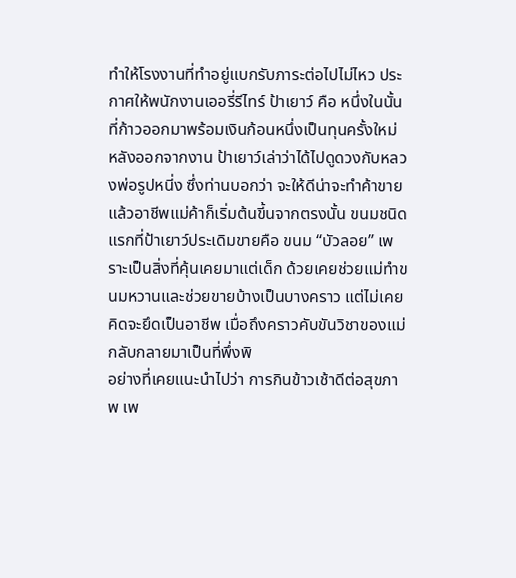ทำให้โรงงานที่ทำอยู่แบกรับภาระต่อไปไม่ไหว ประกาศให้พนักงานเออรี่รีไทร์ ป้าเยาว์ คือ หนึ่งในนั้นที่ก้าวออกมาพร้อมเงินก้อนหนึ่งเป็นทุนครั้งใหม่ หลังออกจากงาน ป้าเยาว์เล่าว่าได้ไปดูดวงกับหลวงพ่อรูปหนี่ง ซึ่งท่านบอกว่า จะให้ดีน่าจะทำค้าขาย แล้วอาชีพแม่ค้าก็เริ่มต้นขี้นจากตรงนั้น ขนมชนิดแรกที่ป้าเยาว์ประเดิมขายคือ ขนม “บัวลอย” เพราะเป็นสิ่งที่คุ้นเคยมาแต่เด็ก ด้วยเคยช่วยแม่ทำขนมหวานและช่วยขายบ้างเป็นบางคราว แต่ไม่เคยคิดจะยึดเป็นอาชีพ เมื่อถึงคราวคับขันวิชาของแม่กลับกลายมาเป็นที่พึ่งพิ
อย่างที่เคยแนะนำไปว่า การกินข้าวเช้าดีต่อสุขภาพ เพ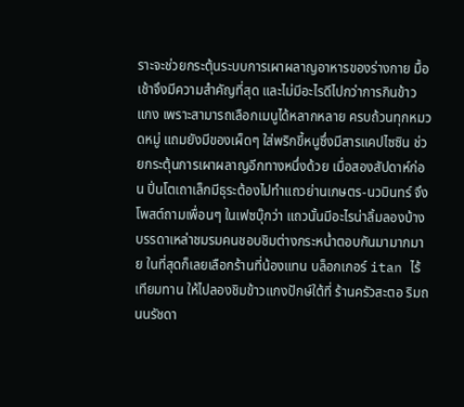ราะจะช่วยกระตุ้นระบบการเผาผลาญอาหารของร่างกาย มื้อเช้าจึงมีความสำคัญที่สุด และไม่มีอะไรดีไปกว่าการกินข้าวแกง เพราะสามารถเลือกเมนูได้หลากหลาย ครบถ้วนทุกหมวดหมู่ แถมยังมีของเผ็ดๆ ใส่พริกขี้หนูซึ่งมีสารแคปไซซิน ช่วยกระตุ้นการเผาผลาญอีกทางหนึ่งด้วย เมื่อสองสัปดาห์ก่อน ปิ่นโตเถาเล็กมีธุระต้องไปทำแถวย่านเกษตร-นวมินทร์ จึงโพสต์ถามเพื่อนๆ ในเฟซบุ๊กว่า แถวนั้นมีอะไรน่าลิ้มลองบ้าง บรรดาเหล่าชมรมคนชอบชิมต่างกระหน่ำตอบกันมามากมาย ในที่สุดก็เลยเลือกร้านที่น้องแทน บล็อกเกอร์ itan ไร้เทียมทาน ให้ไปลองชิมข้าวแกงปักษ์ใต้ที่ ร้านครัวสะตอ ริมถนนรัชดา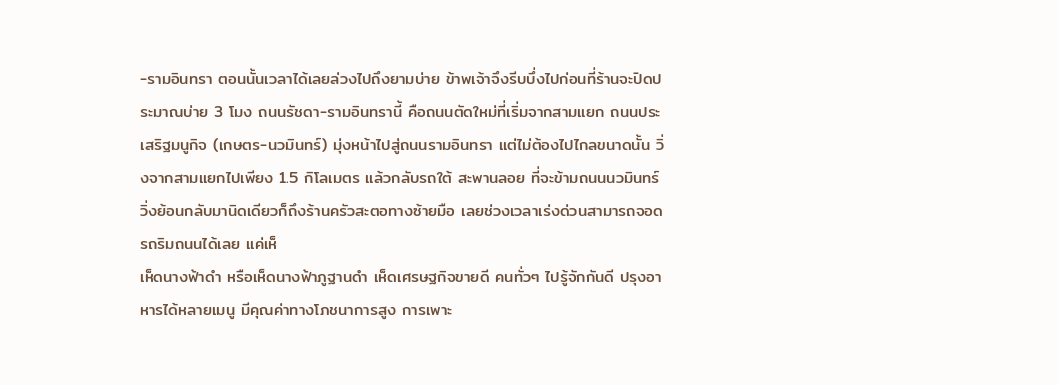-รามอินทรา ตอนนั้นเวลาได้เลยล่วงไปถึงยามบ่าย ข้าพเจ้าจึงรีบบึ่งไปก่อนที่ร้านจะปิดประมาณบ่าย 3 โมง ถนนรัชดา-รามอินทรานี้ คือถนนตัดใหม่ที่เริ่มจากสามแยก ถนนประเสริฐมนูกิจ (เกษตร-นวมินทร์) มุ่งหน้าไปสู่ถนนรามอินทรา แต่ไม่ต้องไปไกลขนาดนั้น วิ่งจากสามแยกไปเพียง 1.5 กิโลเมตร แล้วกลับรถใต้ สะพานลอย ที่จะข้ามถนนนวมินทร์ วิ่งย้อนกลับมานิดเดียวก็ถึงร้านครัวสะตอทางซ้ายมือ เลยช่วงเวลาเร่งด่วนสามารถจอดรถริมถนนได้เลย แค่เห็
เห็ดนางฟ้าดำ หรือเห็ดนางฟ้าภูฐานดำ เห็ดเศรษฐกิจขายดี คนทั่วๆ ไปรู้จักกันดี ปรุงอาหารได้หลายเมนู มีคุณค่าทางโภชนาการสูง การเพาะ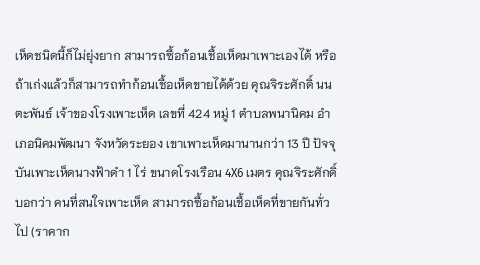เห็ดชนิดนี้ก็ไม่ยุ่งยาก สามารถซื้อก้อนเชื้อเห็ดมาเพาะเองได้ หรือถ้าเก่งแล้วก็สามารถทำก้อนเชื้อเห็ดขายได้ด้วย คุณจิระศักดิ์ นนตะพันธ์ เจ้าของโรงเพาะเห็ด เลขที่ 424 หมู่ 1 ตำบลพนานิคม อำเภอนิคมพัฒนา จังหวัดระยอง เขาเพาะเห็ดมานานกว่า 13 ปี ปัจจุบันเพาะเห็ดนางฟ้าดำ 1 ไร่ ขนาดโรงเรือน 4X6 เมตร คุณจิระศักดิ์ บอกว่า คนที่สนใจเพาะเห็ด สามารถซื้อก้อนเชื้อเห็ดที่ขายกันทั่วไป (ราคาก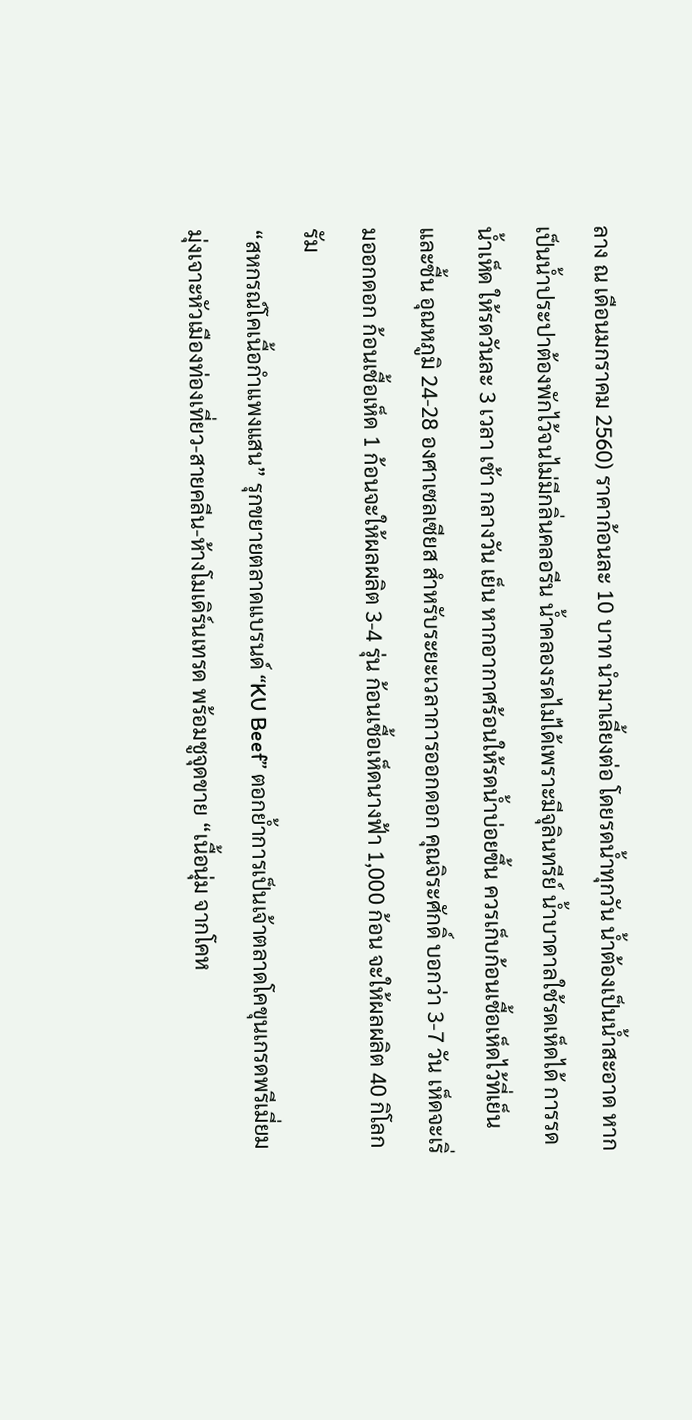ลาง ณ เดือนมกราคม 2560) ราคาก้อนละ 10 บาท นำมาเลี้ยงต่อ โดยรดน้ำทุกวัน น้ำต้องเป็นน้ำสะอาด หากเป็นน้ำประปาต้องพักไว้จนไม่มีกลิ่นคลอรีน น้ำคลองรดไม่ได้เพราะมีจุลินทรีย์ น้ำบาดาลใช้รดเห็ดได้ การรดน้ำเห็ด ให้รดวันละ 3 เวลา เช้า กลางวัน เย็น หากอากาศร้อนให้รดน้ำบ่อยขึ้น ควรเก็บก้อนเชื้อเห็ดไว้ที่เย็นและชื้น อุณหภูมิ 24-28 องศาเซลเซียส สำหรับระยะเวลาการออกดอก คุณจิระศักดิ์ บอกว่า 3-7 วัน เห็ดจะเริ่มออกดอก ก้อนเชื้อเห็ด 1 ก้อนจะให้ผลผลิต 3-4 รุ่น ก้อนเชื้อเห็ดนางฟ้า 1,000 ก้อน จะให้ผลผลิต 40 กิโลกรัม
“สหกรณ์โคเนื้อกำแพงแสน” รุกขยายตลาดแบรนด์ “KU Beef” ตอกย้ำการเป็นเจ้าตลาดโคขุนเกรดพรีเมี่ยม มุ่งเจาะหัวเมืองท่องเที่ยว-สายคลีน-ห้างโมเดิร์นเทรด พร้อมชูจุดขาย “เนื้อนุ่ม จากโคห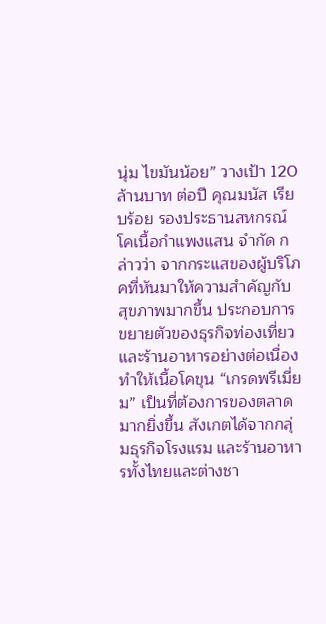นุ่ม ไขมันน้อย” วางเป้า 120 ล้านบาท ต่อปี คุณมนัส เรียบร้อย รองประธานสหกรณ์โคเนื้อกำแพงแสน จำกัด กล่าวว่า จากกระแสของผู้บริโภคที่หันมาให้ความสำคัญกับสุขภาพมากขึ้น ประกอบการขยายตัวของธุรกิจท่องเที่ยวและร้านอาหารอย่างต่อเนื่อง ทำให้เนื้อโคขุน “เกรดพรีเมี่ยม” เป็นที่ต้องการของตลาดมากยิ่งขึ้น สังเกตได้จากกลุ่มธุรกิจโรงแรม และร้านอาหารทั้งไทยและต่างชา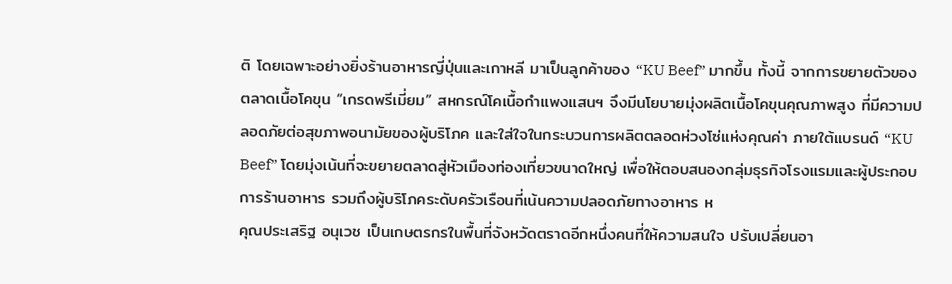ติ โดยเฉพาะอย่างยิ่งร้านอาหารญี่ปุ่นและเกาหลี มาเป็นลูกค้าของ “KU Beef” มากขึ้น ทั้งนี้ จากการขยายตัวของตลาดเนื้อโคขุน “เกรดพรีเมี่ยม” สหกรณ์โคเนื้อกำแพงแสนฯ จึงมีนโยบายมุ่งผลิตเนื้อโคขุนคุณภาพสูง ที่มีความปลอดภัยต่อสุขภาพอนามัยของผู้บริโภค และใส่ใจในกระบวนการผลิตตลอดห่วงโซ่แห่งคุณค่า ภายใต้แบรนด์ “KU Beef” โดยมุ่งเน้นที่จะขยายตลาดสู่หัวเมืองท่องเที่ยวขนาดใหญ่ เพื่อให้ตอบสนองกลุ่มธุรกิจโรงแรมและผู้ประกอบการร้านอาหาร รวมถึงผู้บริโภคระดับครัวเรือนที่เน้นความปลอดภัยทางอาหาร ห
คุณประเสริฐ อนุเวช เป็นเกษตรกรในพื้นที่จังหวัดตราดอีกหนึ่งคนที่ให้ความสนใจ ปรับเปลี่ยนอา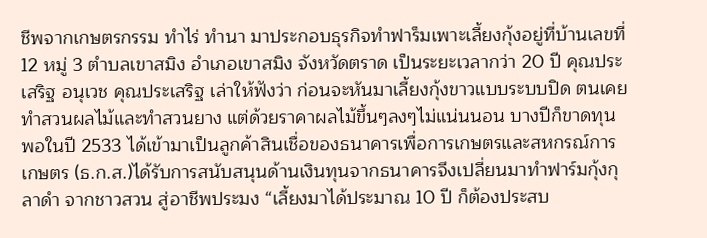ชีพจากเกษตรกรรม ทำไร่ ทำนา มาประกอบธุรกิจทำฟาร็มเพาะเลี้ยงกุ้งอยู่ที่บ้านเลขที่ 12 หมู่ 3 ตำบลเขาสมิง อำเภอเขาสมิง จังหวัดตราด เป็นระยะเวลากว่า 20 ปี คุณประเสริฐ อนุเวช คุณประเสริฐ เล่าให้ฟังว่า ก่อนจะหันมาเลี้ยงกุ้งขาวแบบระบบปิด ตนเคยทำสวนผลไม้และทำสวนยาง แต่ด้วยราคาผลไม้ขึ้นๆลงๆไม่แน่นนอน บางปีก็ขาดทุน พอในปี 2533 ได้เข้ามาเป็นลูกค้าสินเชื่อของธนาคารเพื่อการเกษตรและสหกรณ์การเกษตร (ธ.ก.ส.)ได้รับการสนับสนุนด้านเงินทุนจากธนาคารจึงเปลี่ยนมาทำฟาร์มกุ้งกุลาดำ จากชาวสวน สู่อาชีพประมง “เลี้ยงมาได้ประมาณ 10 ปี ก็ต้องประสบ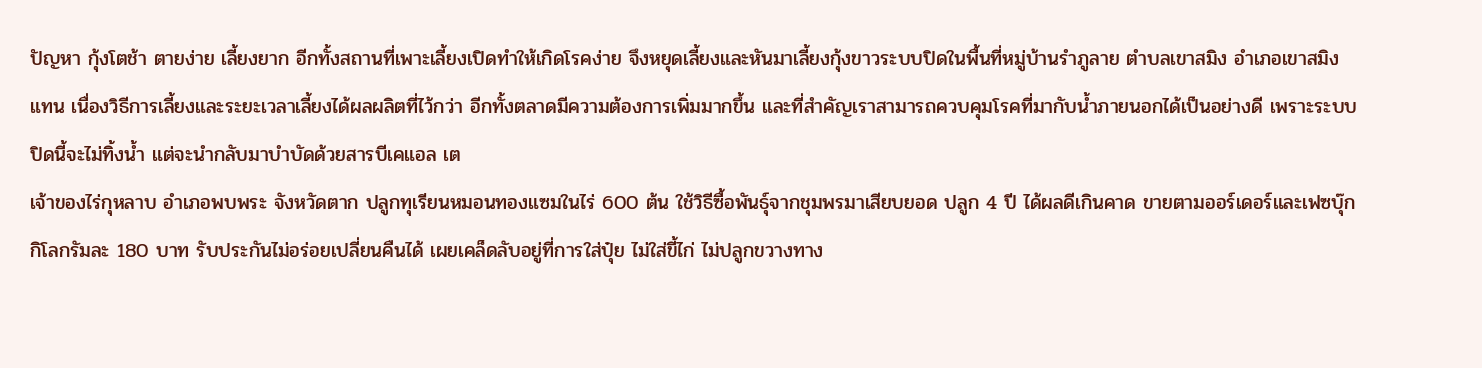ปัญหา กุ้งโตช้า ตายง่าย เลี้ยงยาก อีกทั้งสถานที่เพาะเลี้ยงเปิดทำให้เกิดโรคง่าย จึงหยุดเลี้ยงและหันมาเลี้ยงกุ้งขาวระบบปิดในพื้นที่หมู่บ้านรำภูลาย ตำบลเขาสมิง อำเภอเขาสมิง แทน เนื่องวิธีการเลี้ยงและระยะเวลาเลี้ยงได้ผลผลิตที่ไว้กว่า อีกทั้งตลาดมีความต้องการเพิ่มมากขึ้น และที่สำคัญเราสามารถควบคุมโรคที่มากับน้ำภายนอกได้เป็นอย่างดี เพราะระบบปิดนี้จะไม่ทิ้งน้ำ แต่จะนำกลับมาบำบัดด้วยสารบีเคแอล เต
เจ้าของไร่กุหลาบ อำเภอพบพระ จังหวัดตาก ปลูกทุเรียนหมอนทองแซมในไร่ 600 ต้น ใช้วิธีซื้อพันธุ์จากชุมพรมาเสียบยอด ปลูก 4 ปี ได้ผลดีเกินคาด ขายตามออร์เดอร์และเฟซบุ๊ก กิโลกรัมละ 180 บาท รับประกันไม่อร่อยเปลี่ยนคืนได้ เผยเคล็ดลับอยู่ที่การใส่ปุ๋ย ไม่ใส่ขี้ไก่ ไม่ปลูกขวางทาง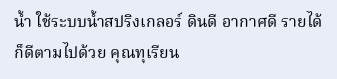น้ำ ใช้ระบบน้ำสปริงเกลอร์ ดินดี อากาศดี รายได้ก็ดีตามไปด้วย คุณทุเรียน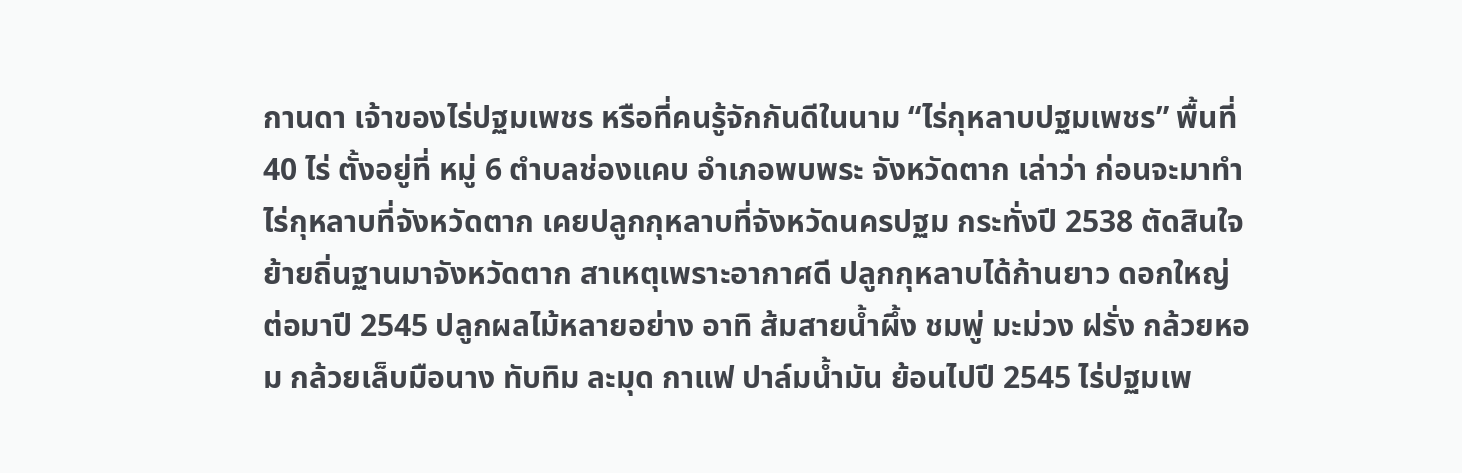กานดา เจ้าของไร่ปฐมเพชร หรือที่คนรู้จักกันดีในนาม “ไร่กุหลาบปฐมเพชร” พื้นที่ 40 ไร่ ตั้งอยู่ที่ หมู่ 6 ตำบลช่องแคบ อำเภอพบพระ จังหวัดตาก เล่าว่า ก่อนจะมาทำไร่กุหลาบที่จังหวัดตาก เคยปลูกกุหลาบที่จังหวัดนครปฐม กระทั่งปี 2538 ตัดสินใจย้ายถิ่นฐานมาจังหวัดตาก สาเหตุเพราะอากาศดี ปลูกกุหลาบได้ก้านยาว ดอกใหญ่ ต่อมาปี 2545 ปลูกผลไม้หลายอย่าง อาทิ ส้มสายน้ำผึ้ง ชมพู่ มะม่วง ฝรั่ง กล้วยหอม กล้วยเล็บมือนาง ทับทิม ละมุด กาแฟ ปาล์มน้ำมัน ย้อนไปปี 2545 ไร่ปฐมเพ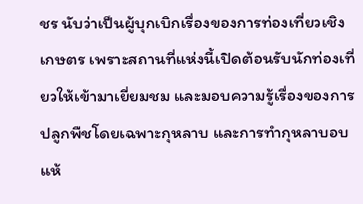ชร นับว่าเป็นผู้บุกเบิกเรื่องของการท่องเที่ยวเชิงเกษตร เพราะสถานที่แห่งนี้เปิดต้อนรับนักท่องเที่ยวให้เข้ามาเยี่ยมชม และมอบความรู้เรื่องของการปลูกพืชโดยเฉพาะกุหลาบ และการทำกุหลาบอบแห้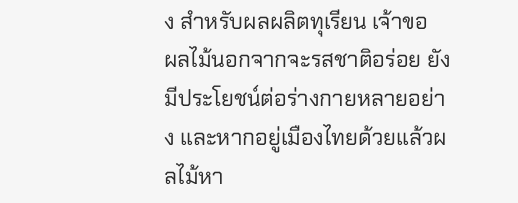ง สำหรับผลผลิตทุเรียน เจ้าขอ
ผลไม้นอกจากจะรสชาติอร่อย ยังมีประโยชน์ต่อร่างกายหลายอย่าง และหากอยู่เมืองไทยด้วยแล้วผลไม้หา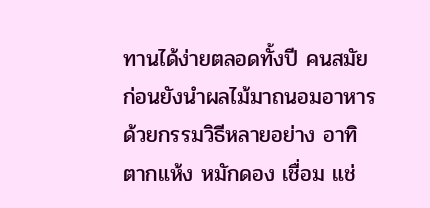ทานได้ง่ายตลอดทั้งปี คนสมัยก่อนยังนำผลไม้มาถนอมอาหารด้วยกรรมวิธีหลายอย่าง อาทิ ตากแห้ง หมักดอง เชื่อม แช่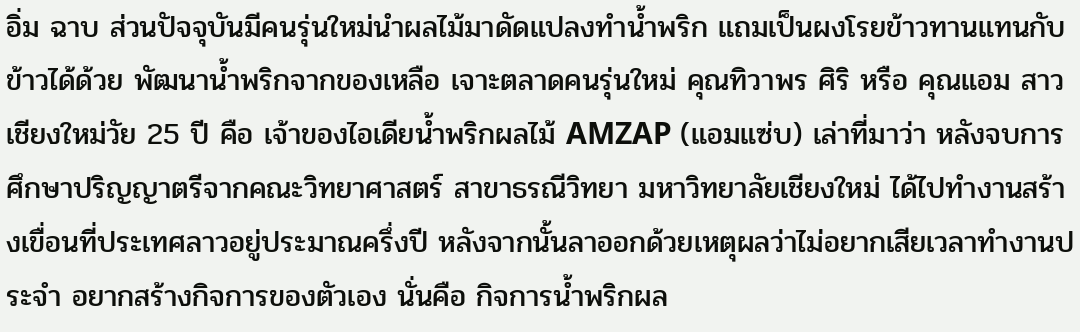อิ่ม ฉาบ ส่วนปัจจุบันมีคนรุ่นใหม่นำผลไม้มาดัดแปลงทำน้ำพริก แถมเป็นผงโรยข้าวทานแทนกับข้าวได้ด้วย พัฒนาน้ำพริกจากของเหลือ เจาะตลาดคนรุ่นใหม่ คุณทิวาพร ศิริ หรือ คุณแอม สาวเชียงใหม่วัย 25 ปี คือ เจ้าของไอเดียน้ำพริกผลไม้ AMZAP (แอมแซ่บ) เล่าที่มาว่า หลังจบการศึกษาปริญญาตรีจากคณะวิทยาศาสตร์ สาขาธรณีวิทยา มหาวิทยาลัยเชียงใหม่ ได้ไปทำงานสร้างเขื่อนที่ประเทศลาวอยู่ประมาณครึ่งปี หลังจากนั้นลาออกด้วยเหตุผลว่าไม่อยากเสียเวลาทำงานประจำ อยากสร้างกิจการของตัวเอง นั่นคือ กิจการน้ำพริกผล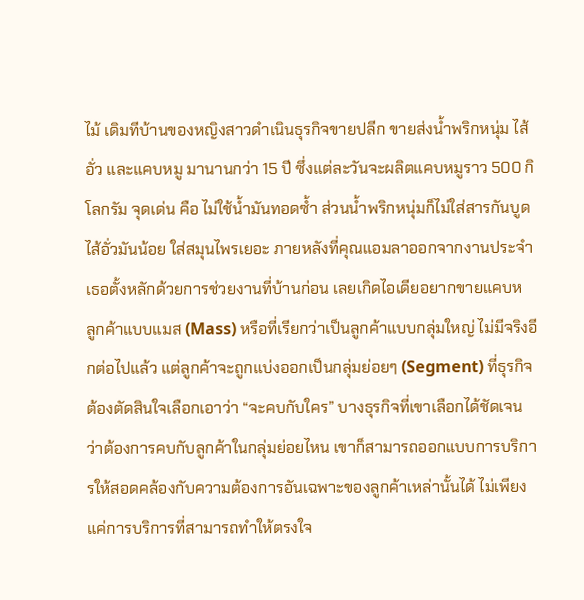ไม้ เดิมทีบ้านของหญิงสาวดำเนินธุรกิจขายปลีก ขายส่งน้ำพริกหนุ่ม ไส้อั่ว และแคบหมู มานานกว่า 15 ปี ซึ่งแต่ละวันจะผลิตแคบหมูราว 500 กิโลกรัม จุดเด่น คือ ไม่ใช้น้ำมันทอดซ้ำ ส่วนน้ำพริกหนุ่มก็ไม่ใส่สารกันบูด ไส้อั่วมันน้อย ใส่สมุนไพรเยอะ ภายหลังที่คุณแอมลาออกจากงานประจำ เธอตั้งหลักด้วยการช่วยงานที่บ้านก่อน เลยเกิดไอเดียอยากขายแคบห
ลูกค้าแบบแมส (Mass) หรือที่เรียกว่าเป็นลูกค้าแบบกลุ่มใหญ่ ไม่มีจริงอีกต่อไปแล้ว แต่ลูกค้าจะถูกแบ่งออกเป็นกลุ่มย่อยๆ (Segment) ที่ธุรกิจต้องตัดสินใจเลือกเอาว่า “จะคบกับใคร” บางธุรกิจที่เขาเลือกได้ชัดเจน ว่าต้องการคบกับลูกค้าในกลุ่มย่อยไหน เขาก็สามารถออกแบบการบริการให้สอดคล้องกับความต้องการอันเฉพาะของลูกค้าเหล่านั้นได้ ไม่เพียงแค่การบริการที่สามารถทำให้ตรงใจ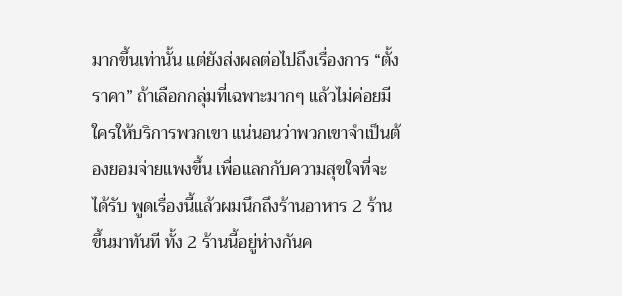มากขึ้นเท่านั้น แต่ยังส่งผลต่อไปถึงเรื่องการ “ตั้งราคา” ถ้าเลือกกลุ่มที่เฉพาะมากๆ แล้วไม่ค่อยมีใครให้บริการพวกเขา แน่นอนว่าพวกเขาจำเป็นต้องยอมจ่ายแพงขึ้น เพื่อแลกกับความสุขใจที่จะได้รับ พูดเรื่องนี้แล้วผมนึกถึงร้านอาหาร 2 ร้านขึ้นมาทันที ทั้ง 2 ร้านนี้อยู่ห่างกันค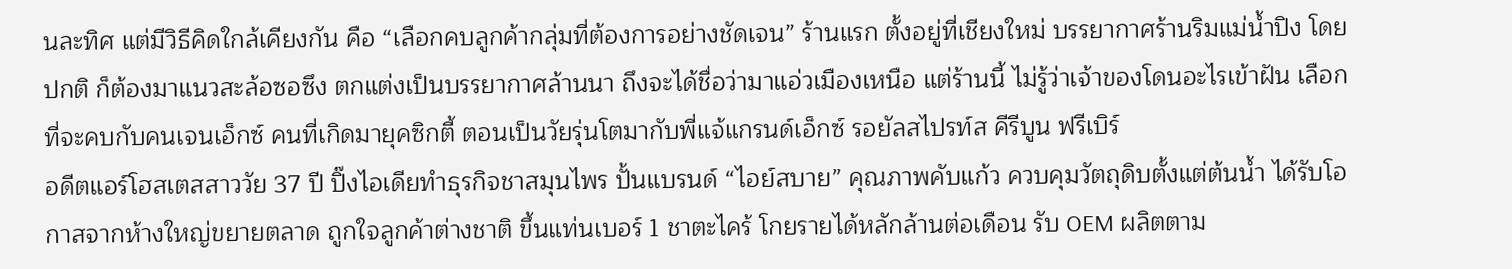นละทิศ แต่มีวิธีคิดใกล้เคียงกัน คือ “เลือกคบลูกค้ากลุ่มที่ต้องการอย่างชัดเจน” ร้านแรก ตั้งอยู่ที่เชียงใหม่ บรรยากาศร้านริมแม่น้ำปิง โดยปกติ ก็ต้องมาแนวสะล้อซอซึง ตกแต่งเป็นบรรยากาศล้านนา ถึงจะได้ชื่อว่ามาแอ่วเมืองเหนือ แต่ร้านนี้ ไม่รู้ว่าเจ้าของโดนอะไรเข้าฝัน เลือกที่จะคบกับคนเจนเอ็กซ์ คนที่เกิดมายุคซิกตี้ ตอนเป็นวัยรุ่นโตมากับพี่แจ้แกรนด์เอ็กซ์ รอยัลสไปรท์ส คีรีบูน ฟรีเบิร์
อดีตแอร์โฮสเตสสาววัย 37 ปี ปิ๊งไอเดียทำธุรกิจชาสมุนไพร ปั้นแบรนด์ “ไอย์สบาย” คุณภาพคับแก้ว ควบคุมวัตถุดิบตั้งแต่ต้นน้ำ ได้รับโอกาสจากห้างใหญ่ขยายตลาด ถูกใจลูกค้าต่างชาติ ขึ้นแท่นเบอร์ 1 ชาตะไคร้ โกยรายได้หลักล้านต่อเดือน รับ OEM ผลิตตาม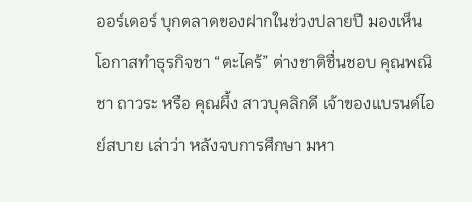ออร์เดอร์ บุกตลาดของฝากในช่วงปลายปี มองเห็นโอกาสทำธุรกิจชา “ตะไคร้” ต่างชาติชื่นชอบ คุณพณิชา ถาวระ หรือ คุณผึ้ง สาวบุคลิกดี เจ้าของแบรนด์ไอย์สบาย เล่าว่า หลังจบการศึกษา มหา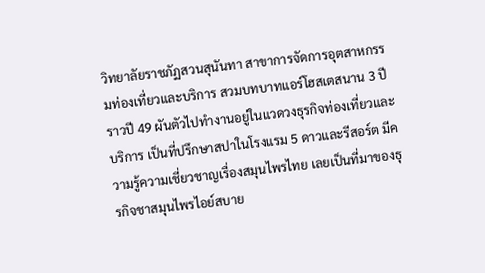วิทยาลัยราชภัฏสวนสุนันทา สาขาการจัดการอุตสาหกรรมท่องเที่ยวและบริการ สวมบทบาทแอร์โฮสเตสนาน 3 ปี ราวปี 49 ผันตัวไปทำงานอยู่ในแวดวงธุรกิจท่องเที่ยวและบริการ เป็นที่ปรึกษาสปาในโรงแรม 5 ดาวและรีสอร์ต มีความรู้ความเชี่ยวชาญเรื่องสมุนไพรไทย เลยเป็นที่มาของธุรกิจชาสมุนไพรไอย์สบาย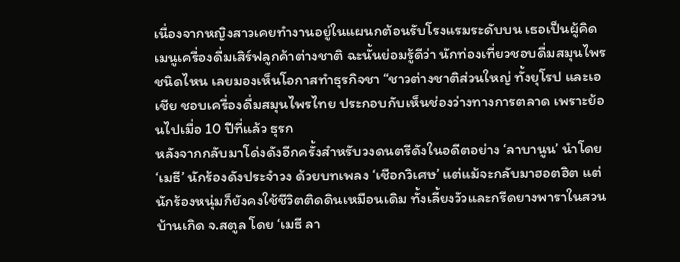เนื่องจากหญิงสาวเคยทำงานอยู่ในแผนกต้อนรับโรงแรมระดับบน เธอเป็นผู้คิดเมนูเครื่องดื่มเสิร์ฟลูกค้าต่างชาติ ฉะนั้นย่อมรู้ดีว่า นักท่องเที่ยวชอบดื่มสมุนไพรชนิดไหน เลยมองเห็นโอกาสทำธุรกิจชา “ชาวต่างชาติส่วนใหญ่ ทั้งยุโรป และเอเชีย ชอบเครื่องดื่มสมุนไพรไทย ประกอบกับเห็นช่องว่างทางการตลาด เพราะย้อนไปเมื่อ 10 ปีที่แล้ว ธุรก
หลังจากกลับมาโด่งดังอีกครั้งสำหรับวงดนตรีดังในอดีตอย่าง ‘ลาบานูน’ นำโดย ‘เมธี’ นักร้องดังประจำวง ด้วยบทเพลง ‘เชือกวิเศษ’ แต่แม้จะกลับมาฮอตฮิต แต่นักร้องหนุ่มก็ยังคงใช้ชีวิตติดดินเหมือนเดิม ทั้งเลี้ยงวัวและกรีดยางพาราในสวนบ้านเกิด จ.สตูล โดย ‘เมธี ลา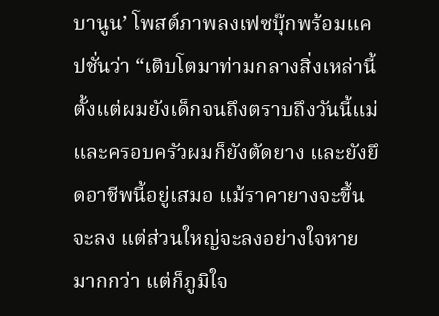บานูน’ โพสต์ภาพลงเฟซบุ๊กพร้อมแคปชั่นว่า “เติบโตมาท่ามกลางสิ่งเหล่านี้ ตั้งแต่ผมยังเด็กจนถึงตราบถึงวันนี้แม่และครอบครัวผมก็ยังตัดยาง และยังยึดอาชีพนี้อยู่เสมอ แม้ราคายางจะขึ้นจะลง แต่ส่วนใหญ่จะลงอย่างใจหายมากกว่า แต่ก็ภูมิใจ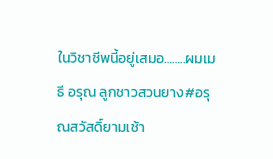ในวิชาชีพนี้อยู่เสมอ……..ผมเมธี อรุณ ลูกชาวสวนยาง#อรุณสวัสดิ์ยามเช้า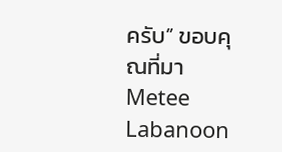ครับ” ขอบคุณที่มา Metee Labanoon